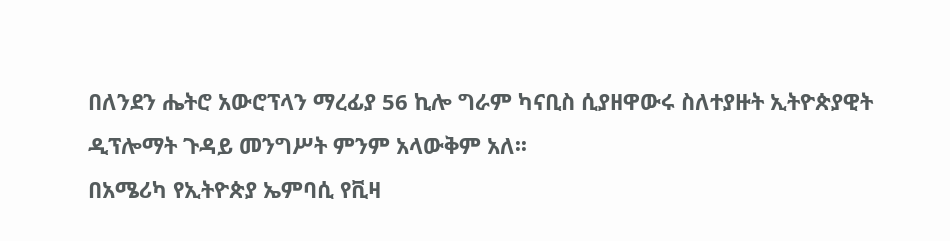በለንደን ሔትሮ አውሮፕላን ማረፊያ 56 ኪሎ ግራም ካናቢስ ሲያዘዋውሩ ስለተያዙት ኢትዮጵያዊት ዲፕሎማት ጉዳይ መንግሥት ምንም አላውቅም አለ፡፡
በአሜሪካ የኢትዮጵያ ኤምባሲ የቪዛ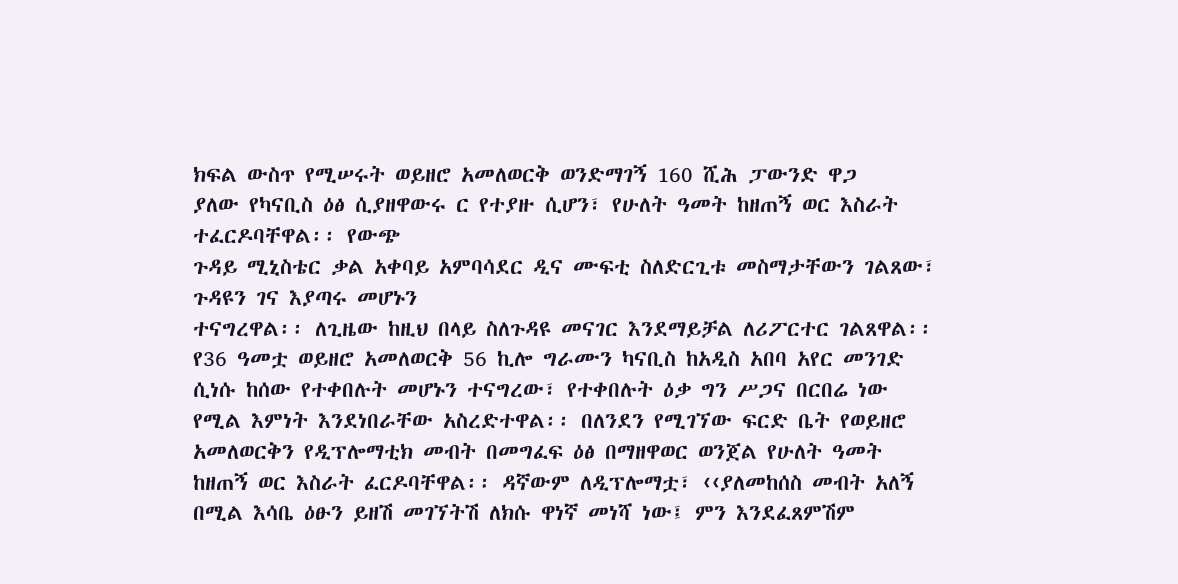ክፍል ውስጥ የሚሠሩት ወይዘሮ አመለወርቅ ወንድማገኝ 160 ሺሕ ፓውንድ ዋጋ
ያለው የካናቢስ ዕፅ ሲያዘዋውሩ ር የተያዙ ሲሆን፣ የሁለት ዓመት ከዘጠኝ ወር እስራት ተፈርዶባቸዋል፡፡ የውጭ
ጉዳይ ሚኒስቴር ቃል አቀባይ አምባሳደር ዲና ሙፍቲ ስለድርጊቱ መስማታቸውን ገልጸው፣ ጉዳዩን ገና እያጣሩ መሆኑን
ተናግረዋል፡፡ ለጊዜው ከዚህ በላይ ስለጉዳዩ መናገር እንደማይቻል ለሪፖርተር ገልጸዋል፡፡
የ36 ዓመቷ ወይዘሮ አመለወርቅ 56 ኪሎ ግራሙን ካናቢስ ከአዲስ አበባ አየር መንገድ ሲነሱ ከሰው የተቀበሉት መሆኑን ተናግረው፣ የተቀበሉት ዕቃ ግን ሥጋና በርበሬ ነው የሚል እምነት እንደነበራቸው አስረድተዋል፡፡ በለንደን የሚገኘው ፍርድ ቤት የወይዘሮ አመለወርቅን የዲፕሎማቲክ መብት በመግፈፍ ዕፅ በማዘዋወር ወንጀል የሁለት ዓመት ከዘጠኝ ወር እስራት ፈርዶባቸዋል፡፡ ዳኛውም ለዲፕሎማቷ፣ ‹‹ያለመከሰስ መብት አለኝ በሚል እሳቤ ዕፁን ይዘሽ መገኘትሽ ለክሱ ዋነኛ መነሻ ነው፤ ምን እንደፈጸምሽም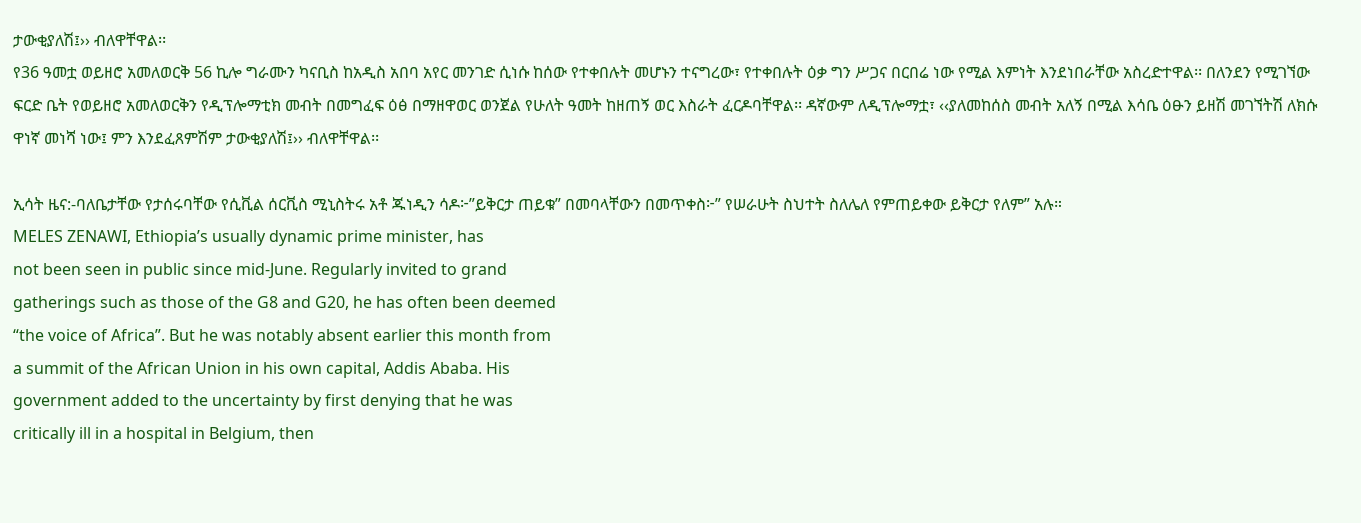ታውቂያለሽ፤›› ብለዋቸዋል፡፡
የ36 ዓመቷ ወይዘሮ አመለወርቅ 56 ኪሎ ግራሙን ካናቢስ ከአዲስ አበባ አየር መንገድ ሲነሱ ከሰው የተቀበሉት መሆኑን ተናግረው፣ የተቀበሉት ዕቃ ግን ሥጋና በርበሬ ነው የሚል እምነት እንደነበራቸው አስረድተዋል፡፡ በለንደን የሚገኘው ፍርድ ቤት የወይዘሮ አመለወርቅን የዲፕሎማቲክ መብት በመግፈፍ ዕፅ በማዘዋወር ወንጀል የሁለት ዓመት ከዘጠኝ ወር እስራት ፈርዶባቸዋል፡፡ ዳኛውም ለዲፕሎማቷ፣ ‹‹ያለመከሰስ መብት አለኝ በሚል እሳቤ ዕፁን ይዘሽ መገኘትሽ ለክሱ ዋነኛ መነሻ ነው፤ ምን እንደፈጸምሽም ታውቂያለሽ፤›› ብለዋቸዋል፡፡

ኢሳት ዜና:-ባለቤታቸው የታሰሩባቸው የሲቪል ሰርቪስ ሚኒስትሩ አቶ ጁነዲን ሳዶ፦”ይቅርታ ጠይቁ” በመባላቸውን በመጥቀስ፦” የሠራሁት ስህተት ስለሌለ የምጠይቀው ይቅርታ የለም” አሉ።
MELES ZENAWI, Ethiopia’s usually dynamic prime minister, has
not been seen in public since mid-June. Regularly invited to grand
gatherings such as those of the G8 and G20, he has often been deemed
“the voice of Africa”. But he was notably absent earlier this month from
a summit of the African Union in his own capital, Addis Ababa. His
government added to the uncertainty by first denying that he was
critically ill in a hospital in Belgium, then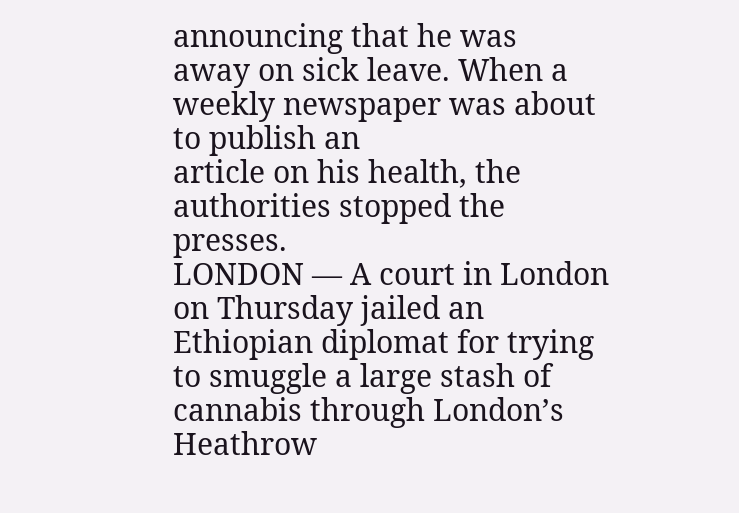announcing that he was
away on sick leave. When a weekly newspaper was about to publish an
article on his health, the authorities stopped the presses.
LONDON — A court in London on Thursday jailed an Ethiopian diplomat for trying to smuggle a large stash of cannabis through London’s Heathrow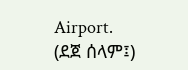Airport.
(ደጀ ሰላም፤)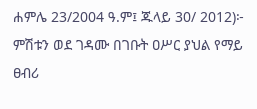ሐምሌ 23/2004 ዓ.ም፤ ጁላይ 30/ 2012)፦ ምሽቱን ወደ ገዳሙ በገቡት ዐሥር ያህል የማይ ፀብሪ